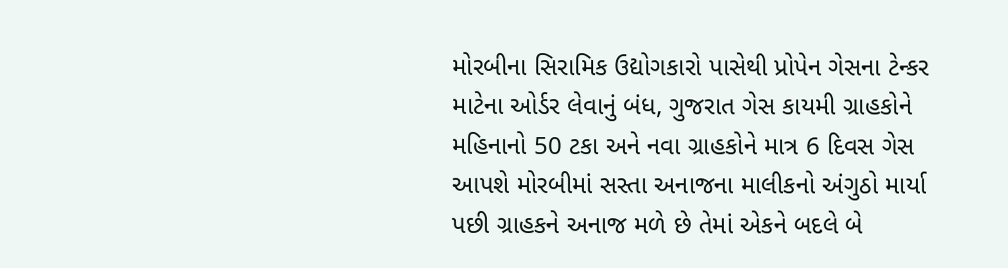મોરબીના સિરામિક ઉદ્યોગકારો પાસેથી પ્રોપેન ગેસના ટેન્કર માટેના ઓર્ડર લેવાનું બંધ, ગુજરાત ગેસ કાયમી ગ્રાહકોને મહિનાનો 50 ટકા અને નવા ગ્રાહકોને માત્ર 6 દિવસ ગેસ આપશે મોરબીમાં સસ્તા અનાજના માલીકનો અંગુઠો માર્યા પછી ગ્રાહકને અનાજ મળે છે તેમાં એકને બદલે બે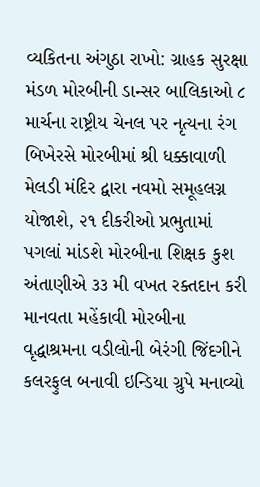વ્યકિતના અંગુઠા રાખો: ગ્રાહક સુરક્ષા મંડળ મોરબીની ડાન્સર બાલિકાઓ ૮ માર્ચના રાષ્ટ્રીય ચેનલ પર નૃત્યના રંગ બિખેરસે મોરબીમાં શ્રી ધક્કાવાળી મેલડી મંદિર દ્વારા નવમો સમૂહલગ્ન યોજાશે, ૨૧ દીકરીઓ પ્રભુતામાં પગલાં માંડશે મોરબીના શિક્ષક કુશ અંતાણીએ ૩૩ મી વખત રક્તદાન કરી માનવતા મહેંકાવી મોરબીના વૃદ્ધાશ્રમના વડીલોની બેરંગી જિંદગીને કલરફુલ બનાવી ઇન્ડિયા ગ્રુપે મનાવ્યો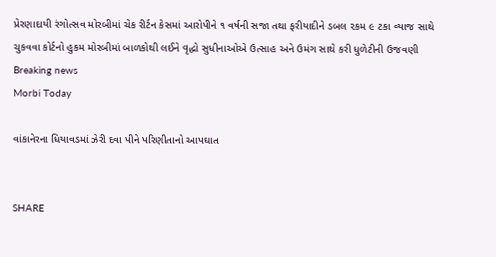પ્રેરણાદાયી રંગોત્સવ મોરબીમાં ચેક રીર્ટન કેસમાં આરોપીને ૧ વર્ષની સજા તથા ફરીયાદીને ડબલ ૨કમ ૯ ટકા વ્યાજ સાથે ચુકવવા કોર્ટનો હુકમ મોરબીમાં બાળકોથી લઈને વૃદ્ધો સુધીનાઓએ ઉત્સાહ અને ઉમંગ સાથે કરી ધુળેટીની ઉજવણી
Breaking news
Morbi Today

વાંકાનેરના ધિયાવડમાં ઝેરી દવા પીને પરિણીતાનો આપઘાત


SHARE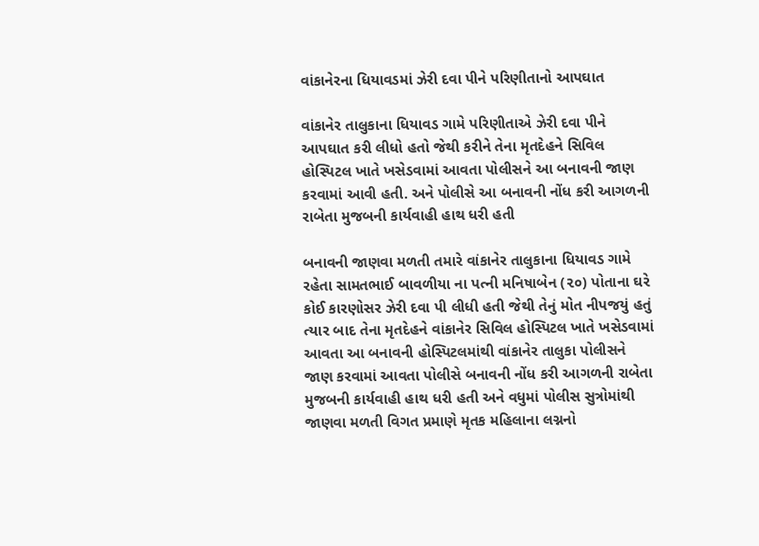વાંકાનેરના ધિયાવડમાં ઝેરી દવા પીને પરિણીતાનો આપઘાત

વાંકાનેર તાલુકાના ધિયાવડ ગામે પરિણીતાએ ઝેરી દવા પીને આપઘાત કરી લીધો હતો જેથી કરીને તેના મૃતદેહને સિવિલ હોસ્પિટલ ખાતે ખસેડવામાં આવતા પોલીસને આ બનાવની જાણ કરવામાં આવી હતી. અને પોલીસે આ બનાવની નોંધ કરી આગળની રાબેતા મુજબની કાર્યવાહી હાથ ધરી હતી

બનાવની જાણવા મળતી તમારે વાંકાનેર તાલુકાના ધિયાવડ ગામે રહેતા સામતભાઈ બાવળીયા ના પત્ની મનિષાબેન (૨૦) પોતાના ઘરે કોઈ કારણોસર ઝેરી દવા પી લીધી હતી જેથી તેનું મોત નીપજયું હતું ત્યાર બાદ તેના મૃતદેહને વાંકાનેર સિવિલ હોસ્પિટલ ખાતે ખસેડવામાં આવતા આ બનાવની હોસ્પિટલમાંથી વાંકાનેર તાલુકા પોલીસને જાણ કરવામાં આવતા પોલીસે બનાવની નોંધ કરી આગળની રાબેતા મુજબની કાર્યવાહી હાથ ધરી હતી અને વધુમાં પોલીસ સુત્રોમાંથી જાણવા મળતી વિગત પ્રમાણે મૃતક મહિલાના લગ્નનો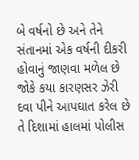બે વર્ષનો છે અને તેને સંતાનમાં એક વર્ષની દીકરી હોવાનું જાણવા મળેલ છે જોકે કયા કારણસર ઝેરી દવા પીને આપઘાત કરેલ છે તે દિશામાં હાલમાં પોલીસ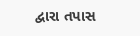દ્વારા તપાસ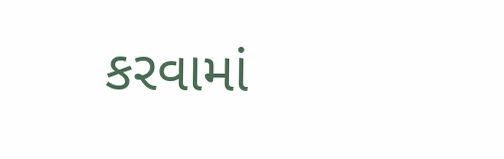કરવામાં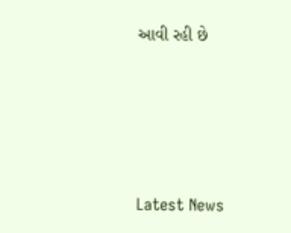આવી રહી છે






Latest News